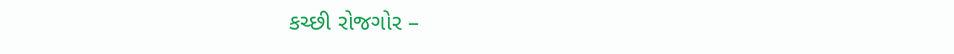કચ્છી રોજગોર –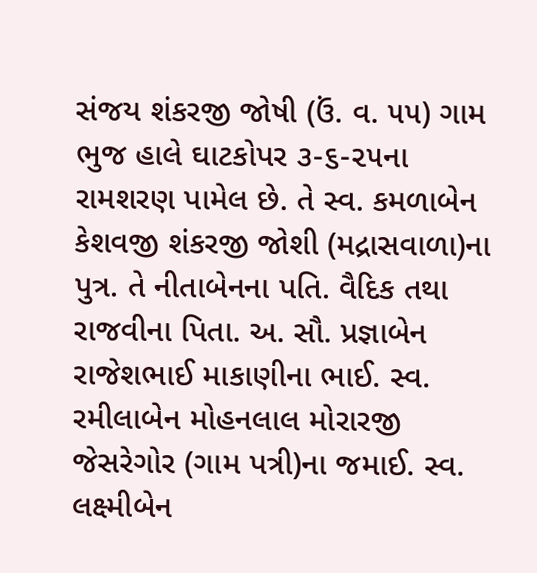સંજય શંકરજી જોષી (ઉં. વ. ૫૫) ગામ ભુજ હાલે ઘાટકોપર ૩-૬-૨૫ના રામશરણ પામેલ છે. તે સ્વ. કમળાબેન કેશવજી શંકરજી જોશી (મદ્રાસવાળા)ના પુત્ર. તે નીતાબેનના પતિ. વૈદિક તથા રાજવીના પિતા. અ. સૌ. પ્રજ્ઞાબેન રાજેશભાઈ માકાણીના ભાઈ. સ્વ. રમીલાબેન મોહનલાલ મોરારજી જેસરેગોર (ગામ પત્રી)ના જમાઈ. સ્વ. લક્ષ્મીબેન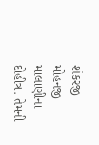શંકરજી મોહનજી માલાણીના દોહીત્ર. તેમની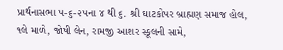પ્રાર્થનાસભા ૫-૬-૨૫ના ૪ થી ૬. શ્રી ઘાટકોપર બ્રાહ્મણ સમાજ હોલ, ૧લે માળે, જોષી લેન, રામજી આશર સ્કૂલની સામે,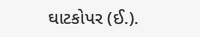ઘાટકોપર (ઈ.).